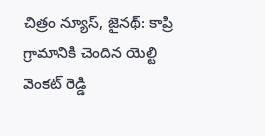చిత్రం న్యూస్, జైనథ్: కాప్రి గ్రామానికి చెందిన యెల్టి వెంకట్ రెడ్డి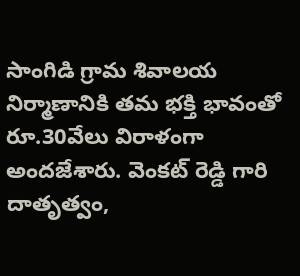సాంగిడి గ్రామ శివాలయ నిర్మాణానికి తమ భక్తి భావంతో రూ.30వేలు విరాళంగా అందజేశారు. వెంకట్ రెడ్డి గారి దాతృత్వం,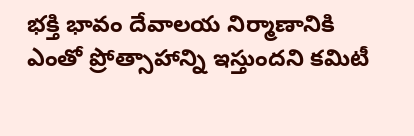భక్తి భావం దేవాలయ నిర్మాణానికి ఎంతో ప్రోత్సాహాన్ని ఇస్తుందని కమిటీ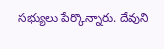సభ్యులు పేర్కొన్నారు. దేవుని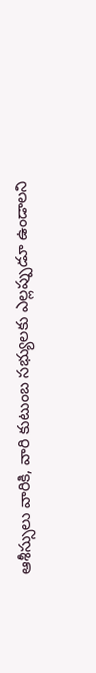ఆశీస్సులు వారికి, వారి కుటుంబ సభ్యులకు ఎల్లప్పుడూ ఉండాలని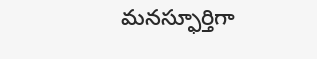మనస్ఫూర్తిగా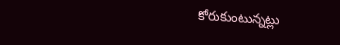కోరుకుంటున్నట్లు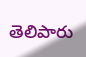తెలిపారు